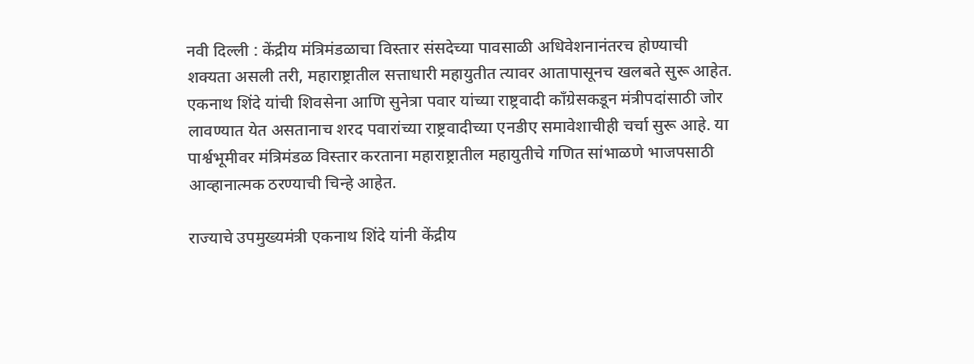नवी दिल्ली : केंद्रीय मंत्रिमंडळाचा विस्तार संसदेच्या पावसाळी अधिवेशनानंतरच होण्याची शक्यता असली तरी, महाराष्ट्रातील सत्ताधारी महायुतीत त्यावर आतापासूनच खलबते सुरू आहेत. एकनाथ शिंदे यांची शिवसेना आणि सुनेत्रा पवार यांच्या राष्ट्रवादी काँग्रेसकडून मंत्रीपदांसाठी जोर लावण्यात येत असतानाच शरद पवारांच्या राष्ट्रवादीच्या एनडीए समावेशाचीही चर्चा सुरू आहे. या पार्श्वभूमीवर मंत्रिमंडळ विस्तार करताना महाराष्ट्रातील महायुतीचे गणित सांभाळणे भाजपसाठी आव्हानात्मक ठरण्याची चिन्हे आहेत.

राज्याचे उपमुख्यमंत्री एकनाथ शिंदे यांनी केंद्रीय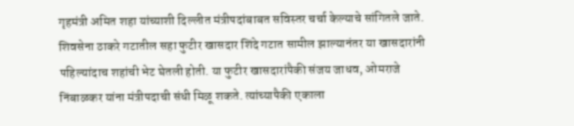गृहमंत्री अमित शहा यांच्याशी दिल्लीत मंत्रीपदांबाबत सविस्तर चर्चा केल्याचे सांगितले जाते. शिवसेना ठाकरे गटातील सहा फुटीर खासदार शिंदे गटात सामील झाल्यानंतर या खासदारांनी पहिल्यांदाच शहांची भेट घेतली होती. या फुटीर खासदारांपैकी संजय जाधव, ओमराजे निंबाळकर यांना मंत्रीपदाची संधी मिळू शकते. त्यांच्यापैकी एकाला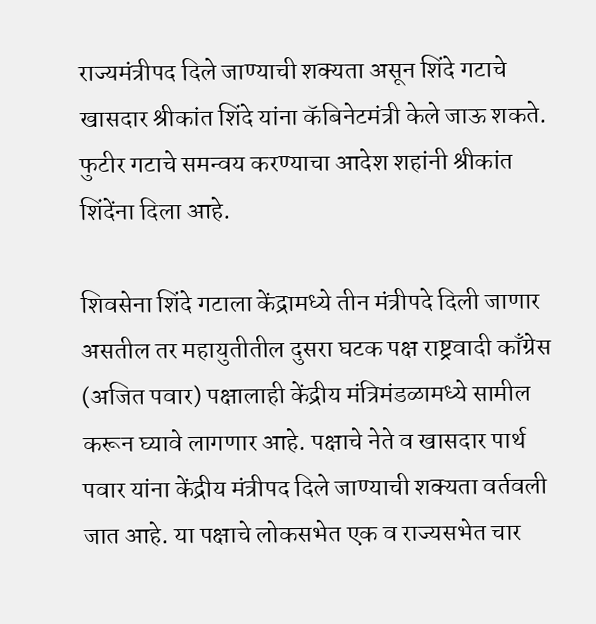राज्यमंत्रीपद दिले जाण्याची शक्यता असून शिंदे गटाचे खासदार श्रीकांत शिंदे यांना कॅबिनेटमंत्री केले जाऊ शकते. फुटीर गटाचे समन्वय करण्याचा आदेश शहांनी श्रीकांत शिंदेंना दिला आहे.

शिवसेना शिंदे गटाला केंद्रामध्ये तीन मंत्रीपदे दिली जाणार असतील तर महायुतीतील दुसरा घटक पक्ष राष्ट्रवादी काँग्रेस (अजित पवार) पक्षालाही केंद्रीय मंत्रिमंडळामध्ये सामील करून घ्यावे लागणार आहे. पक्षाचे नेते व खासदार पार्थ पवार यांना केंद्रीय मंत्रीपद दिले जाण्याची शक्यता वर्तवली जात आहे. या पक्षाचे लोकसभेत एक व राज्यसभेत चार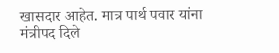खासदार आहेत. मात्र पार्थ पवार यांना मंत्रीपद दिले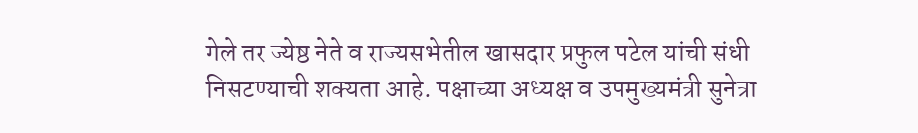गेले तर ज्येष्ठ नेते व राज्यसभेतील खासदार प्रफुल पटेल यांची संधी निसटण्याची शक्यता आहे. पक्षाच्या अध्यक्ष व उपमुख्यमंत्री सुनेत्रा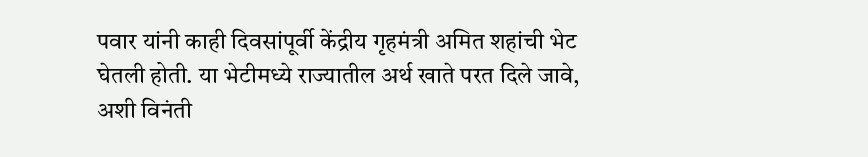पवार यांनी काही दिवसांपूर्वी केंद्रीय गृहमंत्री अमित शहांची भेट घेतली होती. या भेटीमध्ये राज्यातील अर्थ खाते परत दिले जावे, अशी विनंती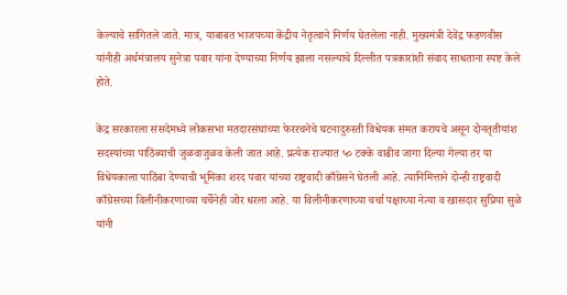केल्याचे सांगितले जाते. मात्र, याबाबत भाजपच्या केंद्रीय नेतृत्वाने निर्णय घेतलेला नाही. मुख्यमंत्री देवेंद्र फडणवीस यांनीही अर्थमंत्रालय सुनेत्रा पवार यांना देण्याच्या निर्णय झाला नसल्याचे दिल्लीत पत्रकारांशी संवाद साधताना स्पष्ट केले होते.

केंद्र सरकारला संसदेमध्ये लोकसभा मतदारसंघांच्या फेररचनेचे घटनादुरुस्ती विधेयक संमत करायचे असून दोनतृतीयांश सदस्यांच्या पाठिंब्याची जुळवाजुळव केली जात आहे. प्रत्येक राज्यात ५० टक्के वाढीव जागा दिल्या गेल्या तर या विधेयकाला पाठिंबा देण्याची भूमिका शरद पवार यांच्या राष्ट्रवादी काँग्रेसने घेतली आहे. त्यानिमित्ताने दोन्ही राष्ट्रवादी काँग्रेसच्या विलीनीकरणाच्या चर्चेनेही जोर धरला आहे. या विलीनीकरणाच्या चर्चा पक्षाच्या नेत्या व खासदार सुप्रिया सुळे यांनी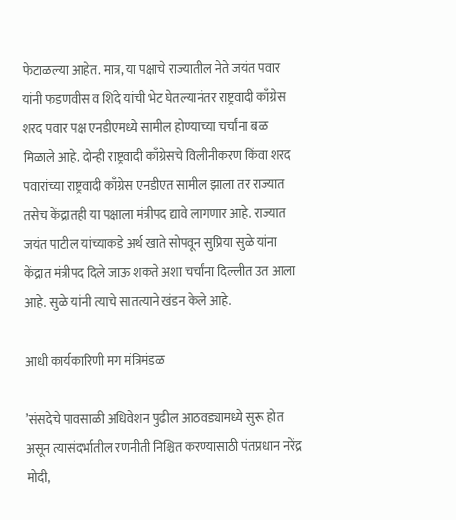फेटाळल्या आहेत. मात्र, या पक्षाचे राज्यातील नेते जयंत पवार यांनी फडणवीस व शिंदे यांची भेट घेतल्यानंतर राष्ट्रवादी काँग्रेस शरद पवार पक्ष एनडीएमध्ये सामील होण्याच्या चर्चांना बळ मिळाले आहे. दोन्ही राष्ट्रवादी काँग्रेसचे विलीनीकरण किंवा शरद पवारांच्या राष्ट्रवादी काँग्रेस एनडीएत सामील झाला तर राज्यात तसेच केंद्रातही या पक्षाला मंत्रीपद द्यावे लागणार आहे. राज्यात जयंत पाटील यांच्याकडे अर्थ खाते सोपवून सुप्रिया सुळे यांना केंद्रात मंत्रीपद दिले जाऊ शकते अशा चर्चांना दिल्लीत उत आला आहे. सुळे यांनी त्याचे सातत्याने खंडन केले आहे.

आधी कार्यकारिणी मग मंत्रिमंडळ

’संसदेचे पावसाळी अधिवेशन पुढील आठवड्यामध्ये सुरू होत असून त्यासंदर्भातील रणनीती निश्चित करण्यासाठी पंतप्रधान नरेंद्र मोदी,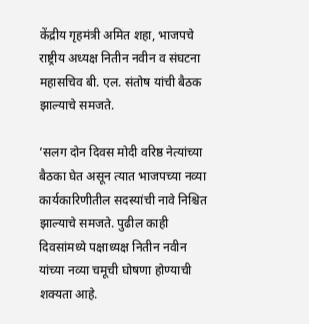केंद्रीय गृहमंत्री अमित शहा, भाजपचे राष्ट्रीय अध्यक्ष नितीन नवीन व संघटना महासचिव बी. एल. संतोष यांची बैठक झाल्याचे समजते.

’सलग दोन दिवस मोदी वरिष्ठ नेत्यांच्या बैठका घेत असून त्यात भाजपच्या नव्या कार्यकारिणीतील सदस्यांची नावे निश्चित झाल्याचे समजते. पुढील काही दिवसांमध्ये पक्षाध्यक्ष नितीन नवीन यांच्या नव्या चमूची घोषणा होण्याची शक्यता आहे.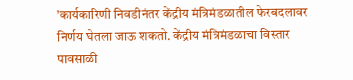’कार्यकारिणी निवडीनंतर केंद्रीय मंत्रिमंडळातील फेरबदलावर निर्णय घेतला जाऊ शकतो. केंद्रीय मंत्रिमंडळाचा विस्तार पावसाळी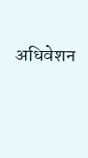अधिवेशन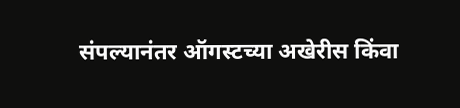संपल्यानंतर ऑगस्टच्या अखेरीस किंवा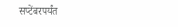सप्टेंबरपर्यंत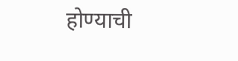होण्याची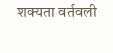शक्यता वर्तवली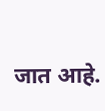जात आहे.